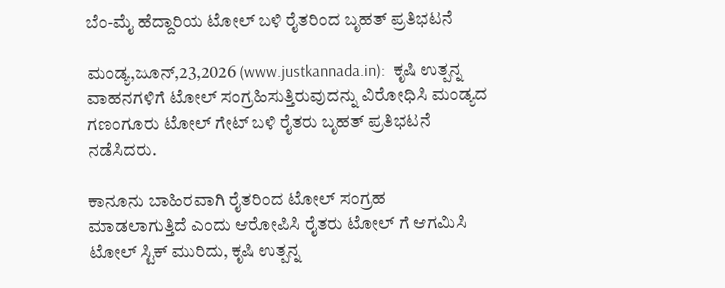ಬೆಂ-ಮೈ ಹೆದ್ದಾರಿಯ ಟೋಲ್ ಬಳಿ ರೈತರಿಂದ ಬೃಹತ್ ಪ್ರತಿಭಟನೆ

ಮಂಡ್ಯ,ಜೂನ್,23,2026 (www.justkannada.in):  ಕೃಷಿ ಉತ್ಪನ್ನ ವಾಹನಗಳಿಗೆ ಟೋಲ್ ಸಂಗ್ರಹಿಸುತ್ತಿರುವುದನ್ನು ವಿರೋಧಿಸಿ ಮಂಡ್ಯದ ಗಣಂಗೂರು ಟೋಲ್ ಗೇಟ್ ಬಳಿ ರೈತರು ಬೃಹತ್ ಪ್ರತಿಭಟನೆ ನಡೆಸಿದರು.

ಕಾನೂನು ಬಾಹಿರವಾಗಿ ರೈತರಿಂದ ಟೋಲ್ ಸಂಗ್ರಹ  ಮಾಡಲಾಗುತ್ತಿದೆ ಎಂದು ಆರೋಪಿಸಿ ರೈತರು ಟೋಲ್ ಗೆ ಆಗಮಿಸಿ ಟೋಲ್ ಸ್ಟಿಕ್ ಮುರಿದು, ಕೃಷಿ ಉತ್ಪನ್ನ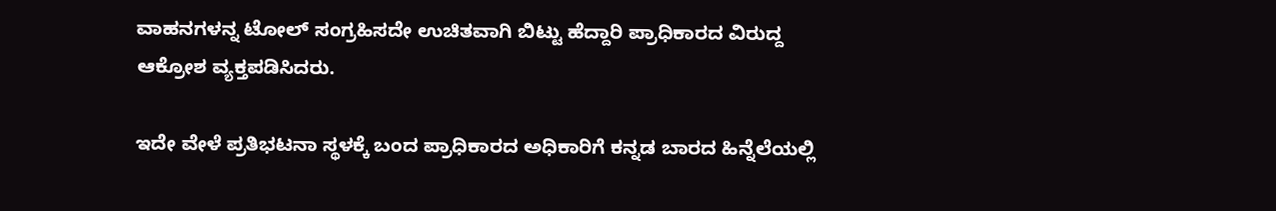ವಾಹನಗಳನ್ನ ಟೋಲ್ ಸಂಗ್ರಹಿಸದೇ ಉಚಿತವಾಗಿ ಬಿಟ್ಟು ಹೆದ್ದಾರಿ ಪ್ರಾಧಿಕಾರದ ವಿರುದ್ದ ಆಕ್ರೋಶ ವ್ಯಕ್ತಪಡಿಸಿದರು.

ಇದೇ ವೇಳೆ ಪ್ರತಿಭಟನಾ ಸ್ಥಳಕ್ಕೆ ಬಂದ ಪ್ರಾಧಿಕಾರದ ಅಧಿಕಾರಿಗೆ ಕನ್ನಡ ಬಾರದ ಹಿನ್ನೆಲೆಯಲ್ಲಿ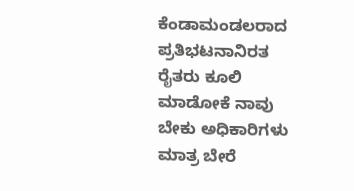ಕೆಂಡಾಮಂಡಲರಾದ ಪ್ರತಿಭಟನಾನಿರತ ರೈತರು ಕೂಲಿ ಮಾಡೋಕೆ ನಾವು ಬೇಕು ಅಧಿಕಾರಿಗಳು ಮಾತ್ರ ಬೇರೆ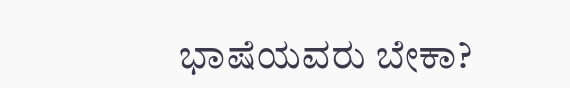ಭಾಷೆಯವರು ಬೇಕಾ?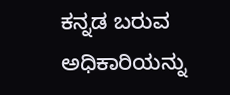ಕನ್ನಡ ಬರುವ ಅಧಿಕಾರಿಯನ್ನು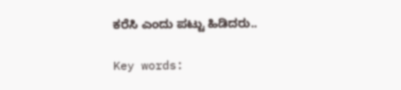ಕರೆಸಿ ಎಂದು ಪಟ್ಟು ಹಿಡಿದರು..

Key words: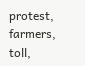protest, farmers, toll,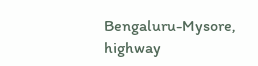Bengaluru-Mysore, highway